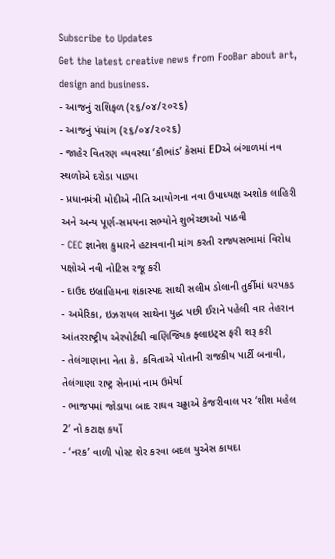Subscribe to Updates
Get the latest creative news from FooBar about art, design and business.
- આજનું રાશિફળ (૨૬/૦૪/૨૦૨૬)
- આજનું પંચાંગ (૨૬/૦૪/૨૦૨૬)
- જાહેર વિતરણ વ્યવસ્થા ‘કૌભાંડ’ કેસમાં EDએ બંગાળમાં નવ સ્થળોએ દરોડા પાડ્યા
- પ્રધાનમંત્રી મોદીએ નીતિ આયોગના નવા ઉપાધ્યક્ષ અશોક લાહિરી અને અન્ય પૂર્ણ-સમયના સભ્યોને શુભેચ્છાઓ પાઠવી
- CEC જ્ઞાનેશ કુમારને હટાવવાની માંગ કરતી રાજ્યસભામાં વિરોધ પક્ષોએ નવી નોટિસ રજૂ કરી
- દાઉદ ઇબ્રાહિમના શંકાસ્પદ સાથી સલીમ ડોલાની તુર્કીમાં ધરપકડ
- અમેરિકા, ઇઝરાયલ સાથેના યુદ્ધ પછી ઈરાને પહેલી વાર તેહરાન આંતરરાષ્ટ્રીય એરપોર્ટથી વાણિજ્યિક ફ્લાઇટ્સ ફરી શરૂ કરી
- તેલંગાણાના નેતા કે. કવિતાએ પોતાની રાજકીય પાર્ટી બનાવી, તેલંગાણા રાષ્ટ્ર સેનામાં નામ ઉમેર્યા
- ભાજપમાં જોડાયા બાદ રાઘવ ચઢ્ઢાએ કેજરીવાલ પર ‘શીશ મહેલ 2’ નો કટાક્ષ કર્યો
- ‘નરક’ વાળી પોસ્ટ શેર કરવા બદલ યુએસ કાયદા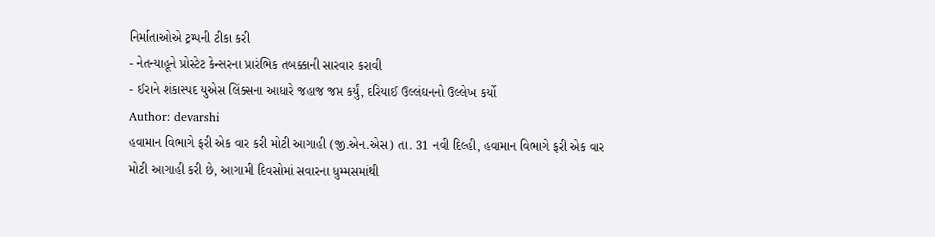નિર્માતાઓએ ટ્રમ્પની ટીકા કરી
- નેતન્યાહૂને પ્રોસ્ટેટ કેન્સરના પ્રારંભિક તબક્કાની સારવાર કરાવી
- ઈરાને શંકાસ્પદ યુએસ લિંક્સના આધારે જહાજ જપ્ત કર્યું, દરિયાઈ ઉલ્લંઘનનો ઉલ્લેખ કર્યો
Author: devarshi
હવામાન વિભાગે ફરી એક વાર કરી મોટી આગાહી (જી.એન.એસ) તા. 31 નવી દિલ્હી, હવામાન વિભાગે ફરી એક વાર મોટી આગાહી કરી છે, આગામી દિવસોમાં સવારના ધુમ્મસમાંથી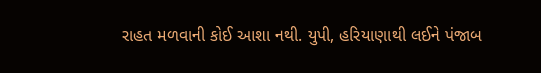રાહત મળવાની કોઈ આશા નથી. યુપી, હરિયાણાથી લઈને પંજાબ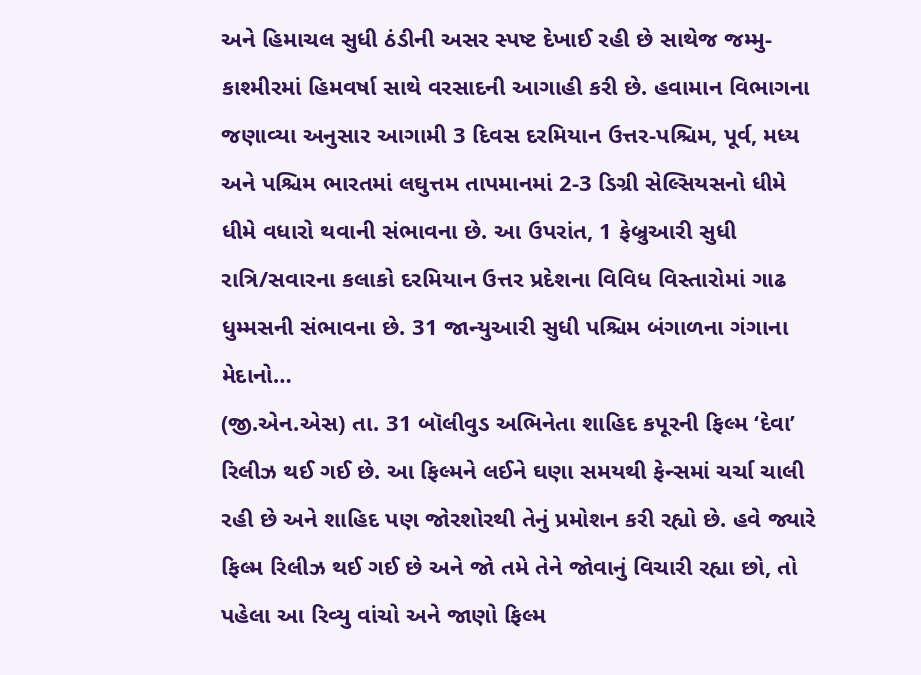અને હિમાચલ સુધી ઠંડીની અસર સ્પષ્ટ દેખાઈ રહી છે સાથેજ જમ્મુ-કાશ્મીરમાં હિમવર્ષા સાથે વરસાદની આગાહી કરી છે. હવામાન વિભાગના જણાવ્યા અનુસાર આગામી 3 દિવસ દરમિયાન ઉત્તર-પશ્ચિમ, પૂર્વ, મધ્ય અને પશ્ચિમ ભારતમાં લઘુત્તમ તાપમાનમાં 2-3 ડિગ્રી સેલ્સિયસનો ધીમે ધીમે વધારો થવાની સંભાવના છે. આ ઉપરાંત, 1 ફેબ્રુઆરી સુધી રાત્રિ/સવારના કલાકો દરમિયાન ઉત્તર પ્રદેશના વિવિધ વિસ્તારોમાં ગાઢ ધુમ્મસની સંભાવના છે. 31 જાન્યુઆરી સુધી પશ્ચિમ બંગાળના ગંગાના મેદાનો…
(જી.એન.એસ) તા. 31 બૉલીવુડ અભિનેતા શાહિદ કપૂરની ફિલ્મ ‘દેવા’ રિલીઝ થઈ ગઈ છે. આ ફિલ્મને લઈને ઘણા સમયથી ફેન્સમાં ચર્ચા ચાલી રહી છે અને શાહિદ પણ જોરશોરથી તેનું પ્રમોશન કરી રહ્યો છે. હવે જ્યારે ફિલ્મ રિલીઝ થઈ ગઈ છે અને જો તમે તેને જોવાનું વિચારી રહ્યા છો, તો પહેલા આ રિવ્યુ વાંચો અને જાણો ફિલ્મ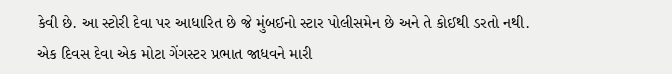કેવી છે. આ સ્ટોરી દેવા પર આધારિત છે જે મુંબઈનો સ્ટાર પોલીસમેન છે અને તે કોઈથી ડરતો નથી. એક દિવસ દેવા એક મોટા ગેંગસ્ટર પ્રભાત જાધવને મારી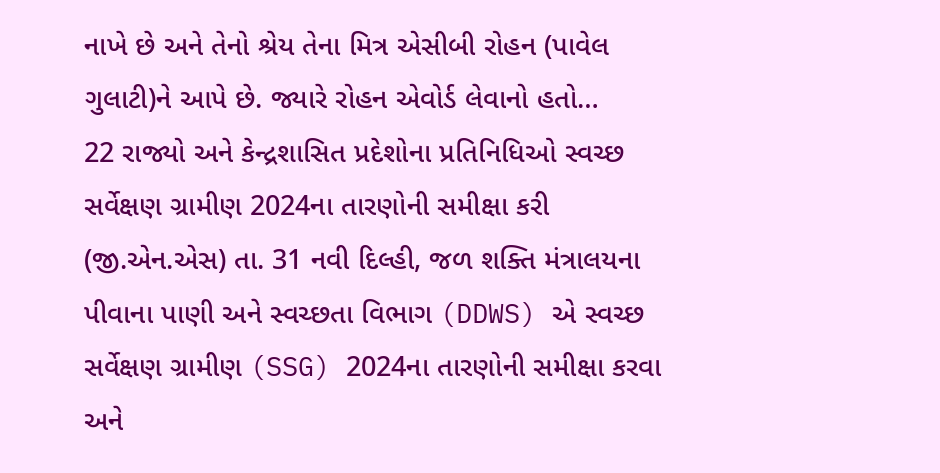નાખે છે અને તેનો શ્રેય તેના મિત્ર એસીબી રોહન (પાવેલ ગુલાટી)ને આપે છે. જ્યારે રોહન એવોર્ડ લેવાનો હતો…
22 રાજ્યો અને કેન્દ્રશાસિત પ્રદેશોના પ્રતિનિધિઓ સ્વચ્છ સર્વેક્ષણ ગ્રામીણ 2024ના તારણોની સમીક્ષા કરી (જી.એન.એસ) તા. 31 નવી દિલ્હી, જળ શક્તિ મંત્રાલયના પીવાના પાણી અને સ્વચ્છતા વિભાગ (DDWS) એ સ્વચ્છ સર્વેક્ષણ ગ્રામીણ (SSG) 2024ના તારણોની સમીક્ષા કરવા અને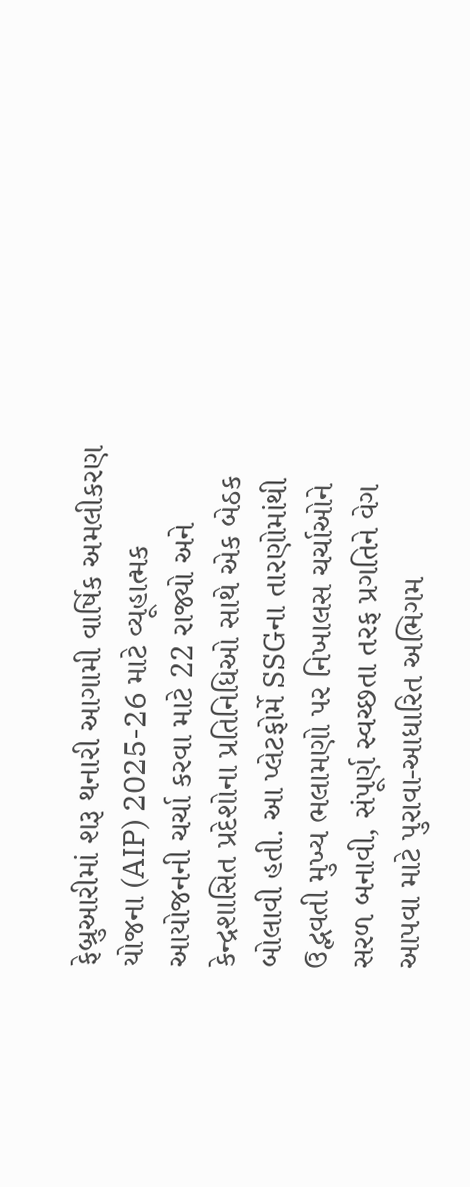ફેબ્રુઆરીમાં શરૂ થનારી આગામી વાર્ષિક અમલીકરણ યોજના (AIP) 2025-26 માટે વ્યૂહાત્મક આયોજનની ચર્ચા કરવા માટે 22 રાજ્યો અને કેન્દ્રશાસિત પ્રદેશોના પ્રતિનિધિઓ સાથે એક બેઠક બોલાવી હતી. આ પ્લેટફોર્મે SSGના તારણોમાંથી ઉદ્ભવતી મુખ્ય ભલામણો પર નિખાલસ ચર્ચાઓને સરળ બનાવી, સંપૂર્ણ સ્વચ્છતા તરફ પ્રગતિને વેગ આપવા માટે પુરાવા-આધારિત અભિગમ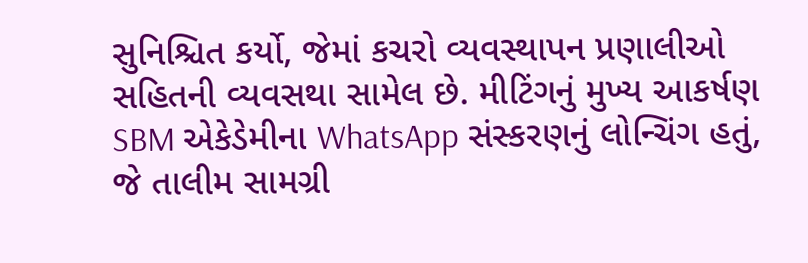સુનિશ્ચિત કર્યો, જેમાં કચરો વ્યવસ્થાપન પ્રણાલીઓ સહિતની વ્યવસથા સામેલ છે. મીટિંગનું મુખ્ય આકર્ષણ SBM એકેડેમીના WhatsApp સંસ્કરણનું લોન્ચિંગ હતું, જે તાલીમ સામગ્રી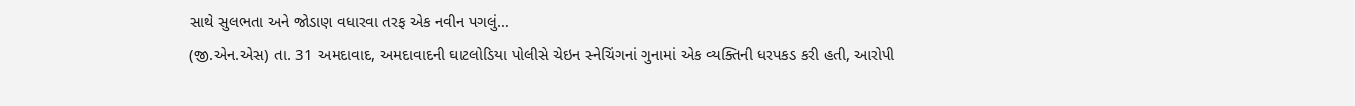સાથે સુલભતા અને જોડાણ વધારવા તરફ એક નવીન પગલું…
(જી.એન.એસ) તા. 31 અમદાવાદ, અમદાવાદની ઘાટલોડિયા પોલીસે ચેઇન સ્નેચિંગનાં ગુનામાં એક વ્યક્તિની ધરપકડ કરી હતી, આરોપી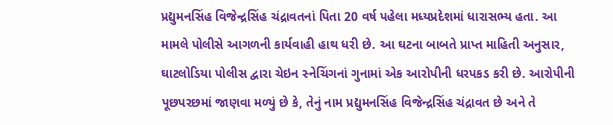પ્રદ્યુમનસિંહ વિજેન્દ્રસિંહ ચંદ્રાવતનાં પિતા 20 વર્ષ પહેલા મધ્યપ્રદેશમાં ધારાસભ્ય હતા. આ મામલે પોલીસે આગળની કાર્યવાહી હાથ ધરી છે. આ ઘટના બાબતે પ્રાપ્ત માહિતી અનુસાર, ઘાટલોડિયા પોલીસ દ્વારા ચેઇન સ્નેચિંગનાં ગુનામાં એક આરોપીની ધરપકડ કરી છે. આરોપીની પૂછપરછમાં જાણવા મળ્યું છે કે, તેનું નામ પ્રદ્યુમનસિંહ વિજેન્દ્રસિંહ ચંદ્રાવત છે અને તે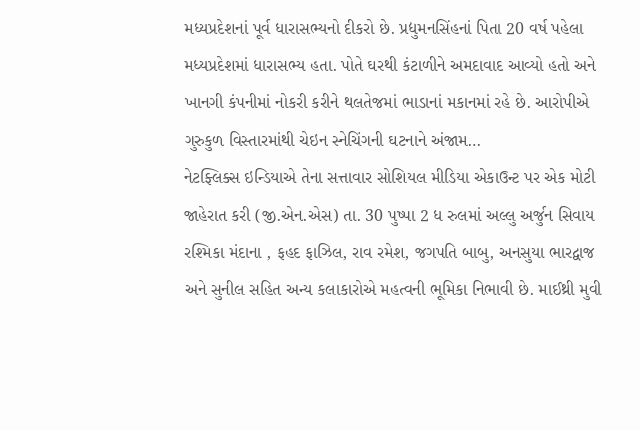મધ્યપ્રદેશનાં પૂર્વ ધારાસભ્યનો દીકરો છે. પ્રદ્યુમનસિંહનાં પિતા 20 વર્ષ પહેલા મધ્યપ્રદેશમાં ધારાસભ્ય હતા. પોતે ઘરથી કંટાળીને અમદાવાદ આવ્યો હતો અને ખાનગી કંપનીમાં નોકરી કરીને થલતેજમાં ભાડાનાં મકાનમાં રહે છે. આરોપીએ ગુરુકુળ વિસ્તારમાંથી ચેઇન સ્નેચિંગની ઘટનાને અંજામ…
નેટફ્લિક્સ ઇન્ડિયાએ તેના સત્તાવાર સોશિયલ મીડિયા એકાઉન્ટ પર એક મોટી જાહેરાત કરી (જી.એન.એસ) તા. 30 પુષ્પા 2 ધ રુલમાં અલ્લુ અર્જુન સિવાય રશ્મિકા મંદાના , ફહદ ફાઝિલ, રાવ રમેશ, જગપતિ બાબુ, અનસુયા ભારદ્વાજ અને સુનીલ સહિત અન્ય કલાકારોએ મહત્વની ભૂમિકા નિભાવી છે. માઈથ્રી મુવી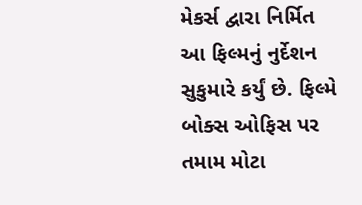મેકર્સ દ્વારા નિર્મિત આ ફિલ્મનું નુર્દેશન સુકુમારે કર્યું છે. ફિલ્મે બોક્સ ઓફિસ પર તમામ મોટા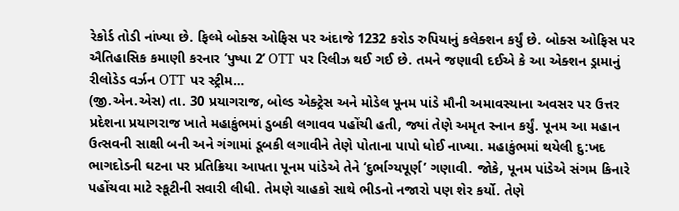રેકોર્ડ તોડી નાંખ્યા છે. ફિલ્મે બોક્સ ઓફિસ પર અંદાજે 1232 કરોડ રુપિયાનું કલેક્શન કર્યું છે. બોક્સ ઓફિસ પર ઐતિહાસિક કમાણી કરનાર ‘પુષ્પા 2’ OTT પર રિલીઝ થઈ ગઈ છે. તમને જણાવી દઈએ કે આ એક્શન ડ્રામાનું રીલોડેડ વર્ઝન OTT પર સ્ટ્રીમ…
(જી.એન.એસ) તા. 30 પ્રયાગરાજ, બોલ્ડ એક્ટ્રેસ અને મોડેલ પૂનમ પાંડે મૌની અમાવસ્યાના અવસર પર ઉત્તર પ્રદેશના પ્રયાગરાજ ખાતે મહાકુંભમાં ડુબકી લગાવવ પહોંચી હતી, જ્યાં તેણે અમૃત સ્નાન કર્યું. પૂનમ આ મહાન ઉત્સવની સાક્ષી બની અને ગંગામાં ડૂબકી લગાવીને તેણે પોતાના પાપો ધોઈ નાખ્યા. મહાકુંભમાં થયેલી દુ:ખદ ભાગદોડની ઘટના પર પ્રતિક્રિયા આપતા પૂનમ પાંડેએ તેને ‘દુર્ભાગ્યપૂર્ણ’ ગણાવી. જોકે, પૂનમ પાંડેએ સંગમ કિનારે પહોંચવા માટે સ્કૂટીની સવારી લીધી. તેમણે ચાહકો સાથે ભીડનો નજારો પણ શેર કર્યો. તેણે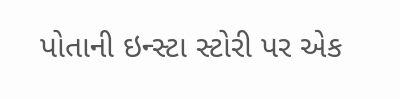પોતાની ઇન્સ્ટા સ્ટોરી પર એક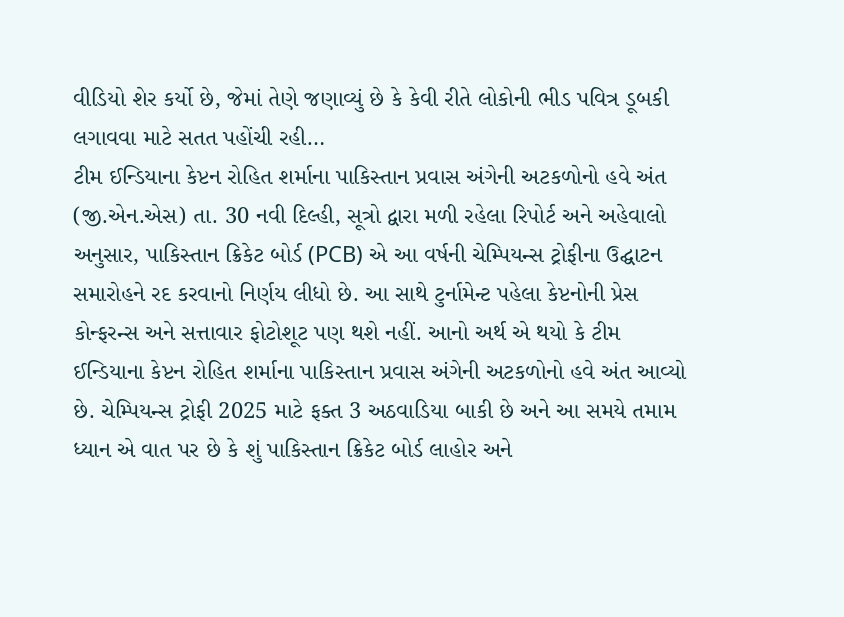વીડિયો શેર કર્યો છે, જેમાં તેણે જણાવ્યું છે કે કેવી રીતે લોકોની ભીડ પવિત્ર ડૂબકી લગાવવા માટે સતત પહોંચી રહી…
ટીમ ઈન્ડિયાના કેપ્ટન રોહિત શર્માના પાકિસ્તાન પ્રવાસ અંગેની અટકળોનો હવે અંત (જી.એન.એસ) તા. 30 નવી દિલ્હી, સૂત્રો દ્વારા મળી રહેલા રિપોર્ટ અને અહેવાલો અનુસાર, પાકિસ્તાન ક્રિકેટ બોર્ડ (PCB) એ આ વર્ષની ચેમ્પિયન્સ ટ્રોફીના ઉદ્ઘાટન સમારોહને રદ કરવાનો નિર્ણય લીધો છે. આ સાથે ટુર્નામેન્ટ પહેલા કેપ્ટનોની પ્રેસ કોન્ફરન્સ અને સત્તાવાર ફોટોશૂટ પણ થશે નહીં. આનો અર્થ એ થયો કે ટીમ ઈન્ડિયાના કેપ્ટન રોહિત શર્માના પાકિસ્તાન પ્રવાસ અંગેની અટકળોનો હવે અંત આવ્યો છે. ચેમ્પિયન્સ ટ્રોફી 2025 માટે ફક્ત 3 અઠવાડિયા બાકી છે અને આ સમયે તમામ ધ્યાન એ વાત પર છે કે શું પાકિસ્તાન ક્રિકેટ બોર્ડ લાહોર અને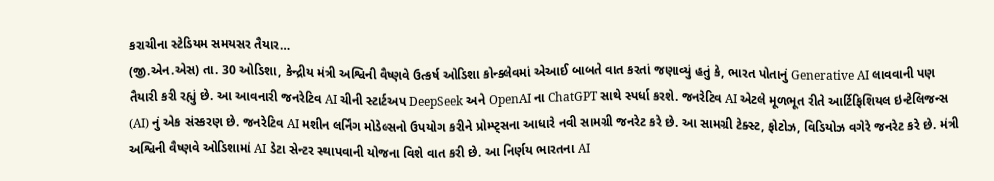કરાચીના સ્ટેડિયમ સમયસર તૈયાર…
(જી.એન.એસ) તા. 30 ઓડિશા, કેન્દ્રીય મંત્રી અશ્વિની વૈષ્ણવે ઉત્કર્ષ ઓડિશા કોન્ક્લેવમાં એઆઈ બાબતે વાત કરતાં જણાવ્યું હતું કે, ભારત પોતાનું Generative AI લાવવાની પણ તૈયારી કરી રહ્યું છે. આ આવનારી જનરેટિવ AI ચીની સ્ટાર્ટઅપ DeepSeek અને OpenAI ના ChatGPT સાથે સ્પર્ધા કરશે. જનરેટિવ AI એટલે મૂળભૂત રીતે આર્ટિફિશિયલ ઇન્ટેલિજન્સ (AI) નું એક સંસ્કરણ છે. જનરેટિવ AI મશીન લર્નિંગ મોડેલ્સનો ઉપયોગ કરીને પ્રોમ્પ્ટ્સના આધારે નવી સામગ્રી જનરેટ કરે છે. આ સામગ્રી ટેક્સ્ટ, ફોટોઝ, વિડિયોઝ વગેરે જનરેટ કરે છે. મંત્રી અશ્વિની વૈષ્ણવે ઓડિશામાં AI ડેટા સેન્ટર સ્થાપવાની યોજના વિશે વાત કરી છે. આ નિર્ણય ભારતના AI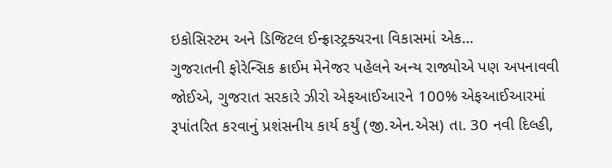ઇકોસિસ્ટમ અને ડિજિટલ ઈન્ફ્રાસ્ટ્રક્ચરના વિકાસમાં એક…
ગુજરાતની ફોરેન્સિક ક્રાઈમ મેનેજર પહેલને અન્ય રાજ્યોએ પણ અપનાવવી જોઈએ, ગુજરાત સરકારે ઝીરો એફઆઈઆરને 100% એફઆઈઆરમાં રૂપાંતરિત કરવાનું પ્રશંસનીય કાર્ય કર્યું (જી.એન.એસ) તા. 30 નવી દિલ્હી,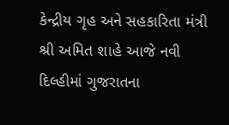કેન્દ્રીય ગૃહ અને સહકારિતા મંત્રી શ્રી અમિત શાહે આજે નવી દિલ્હીમાં ગુજરાતના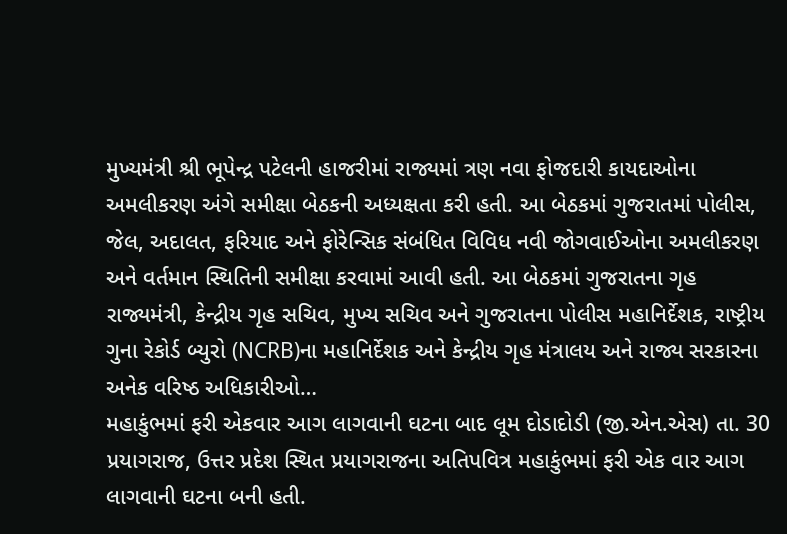મુખ્યમંત્રી શ્રી ભૂપેન્દ્ર પટેલની હાજરીમાં રાજ્યમાં ત્રણ નવા ફોજદારી કાયદાઓના અમલીકરણ અંગે સમીક્ષા બેઠકની અધ્યક્ષતા કરી હતી. આ બેઠકમાં ગુજરાતમાં પોલીસ, જેલ, અદાલત, ફરિયાદ અને ફોરેન્સિક સંબંધિત વિવિધ નવી જોગવાઈઓના અમલીકરણ અને વર્તમાન સ્થિતિની સમીક્ષા કરવામાં આવી હતી. આ બેઠકમાં ગુજરાતના ગૃહ રાજ્યમંત્રી, કેન્દ્રીય ગૃહ સચિવ, મુખ્ય સચિવ અને ગુજરાતના પોલીસ મહાનિર્દેશક, રાષ્ટ્રીય ગુના રેકોર્ડ બ્યુરો (NCRB)ના મહાનિર્દેશક અને કેન્દ્રીય ગૃહ મંત્રાલય અને રાજ્ય સરકારના અનેક વરિષ્ઠ અધિકારીઓ…
મહાકુંભમાં ફરી એકવાર આગ લાગવાની ઘટના બાદ લૂમ દોડાદોડી (જી.એન.એસ) તા. 30 પ્રયાગરાજ, ઉત્તર પ્રદેશ સ્થિત પ્રયાગરાજના અતિપવિત્ર મહાકુંભમાં ફરી એક વાર આગ લાગવાની ઘટના બની હતી.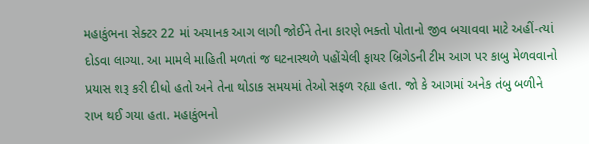મહાકુંભના સેક્ટર 22 માં અચાનક આગ લાગી જોઈને તેના કારણે ભક્તો પોતાનો જીવ બચાવવા માટે અહીં-ત્યાં દોડવા લાગ્યા. આ મામલે માહિતી મળતાં જ ઘટનાસ્થળે પહોંચેલી ફાયર બ્રિગેડની ટીમ આગ પર કાબુ મેળવવાનો પ્રયાસ શરૂ કરી દીધો હતો અને તેના થોડાક સમયમાં તેઓ સફળ રહ્યા હતા. જો કે આગમાં અનેક તંબુ બળીને રાખ થઈ ગયા હતા. મહાકુંભનો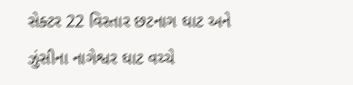સેક્ટર 22 વિસ્તાર છટનાગ ઘાટ અને ઝુંસીના નાગેશ્વર ઘાટ વચ્ચે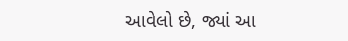આવેલો છે, જ્યાં આ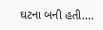ઘટના બની હતી.…